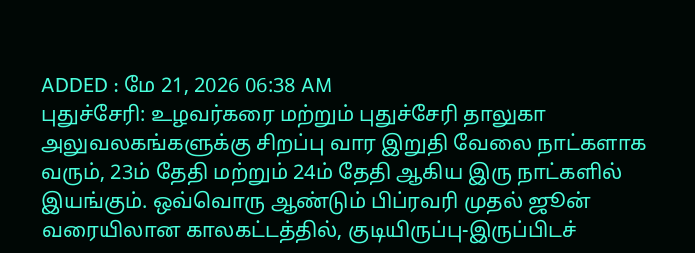ADDED : மே 21, 2026 06:38 AM
புதுச்சேரி: உழவர்கரை மற்றும் புதுச்சேரி தாலுகா அலுவலகங்களுக்கு சிறப்பு வார இறுதி வேலை நாட்களாக வரும், 23ம் தேதி மற்றும் 24ம் தேதி ஆகிய இரு நாட்களில் இயங்கும். ஒவ்வொரு ஆண்டும் பிப்ரவரி முதல் ஜூன் வரையிலான காலகட்டத்தில், குடியிருப்பு-இருப்பிடச்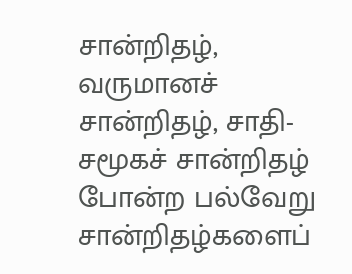சான்றிதழ், வருமானச் சான்றிதழ், சாதி-சமூகச் சான்றிதழ் போன்ற பல்வேறு சான்றிதழ்களைப்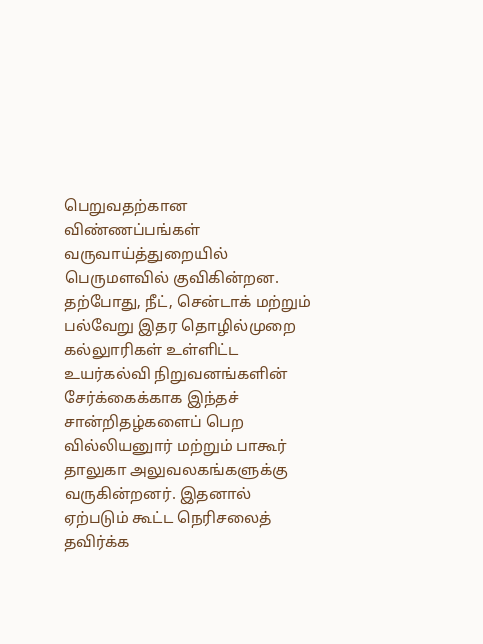பெறுவதற்கான விண்ணப்பங்கள் வருவாய்த்துறையில் பெருமளவில் குவிகின்றன.
தற்போது, நீட், சென்டாக் மற்றும் பல்வேறு இதர தொழில்முறை கல்லுாரிகள் உள்ளிட்ட உயர்கல்வி நிறுவனங்களின் சேர்க்கைக்காக இந்தச் சான்றிதழ்களைப் பெற வில்லியனுார் மற்றும் பாகூர் தாலுகா அலுவலகங்களுக்கு வருகின்றனர். இதனால் ஏற்படும் கூட்ட நெரிசலைத் தவிர்க்க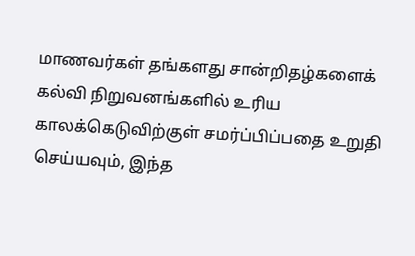மாணவர்கள் தங்களது சான்றிதழ்களைக் கல்வி நிறுவனங்களில் உரிய காலக்கெடுவிற்குள் சமர்ப்பிப்பதை உறுதி செய்யவும், இந்த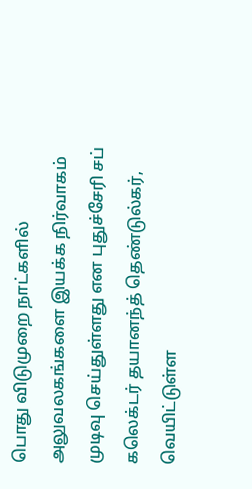பொது விடுமுறை நாட்களில் அலுவலகங்களை இயக்க நிர்வாகம் முடிவு செய்துள்ளது என புதுச்சேரி சப் கலெக்டர் தயானந்த் தெண்டுல்கர், வெயிட்டுள்ள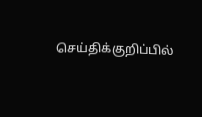செய்திக்குறிப்பில்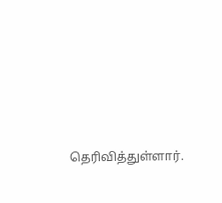தெரிவித்துள்ளார்.